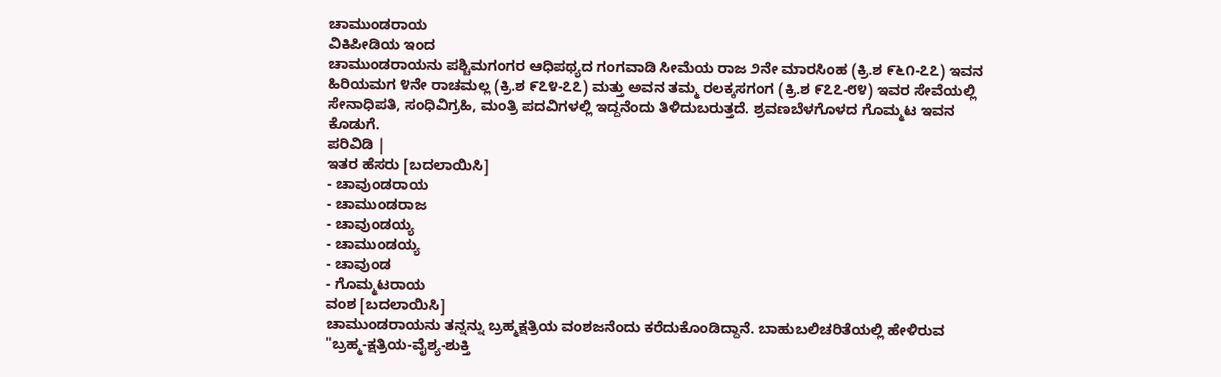ಚಾಮುಂಡರಾಯ
ವಿಕಿಪೀಡಿಯ ಇಂದ
ಚಾಮುಂಡರಾಯನು ಪಶ್ಚಿಮಗಂಗರ ಆಧಿಪಥ್ಯದ ಗಂಗವಾಡಿ ಸೀಮೆಯ ರಾಜ ೨ನೇ ಮಾರಸಿಂಹ (ಕ್ರಿ.ಶ ೯೬೧-೭೭) ಇವನ ಹಿರಿಯಮಗ ೪ನೇ ರಾಚಮಲ್ಲ (ಕ್ರಿ.ಶ ೯೭೪-೭೭) ಮತ್ತು ಅವನ ತಮ್ಮ ರಲಕ್ಕಸಗಂಗ (ಕ್ರಿ.ಶ ೯೭೭-೮೪) ಇವರ ಸೇವೆಯಲ್ಲಿ ಸೇನಾಧಿಪತಿ, ಸಂಧಿವಿಗ್ರಹಿ, ಮಂತ್ರಿ ಪದವಿಗಳಲ್ಲಿ ಇದ್ದನೆಂದು ತಿಳಿದುಬರುತ್ತದೆ. ಶ್ರವಣಬೆಳಗೊಳದ ಗೊಮ್ಮಟ ಇವನ ಕೊಡುಗೆ.
ಪರಿವಿಡಿ |
ಇತರ ಹೆಸರು [ಬದಲಾಯಿಸಿ]
- ಚಾವುಂಡರಾಯ
- ಚಾಮುಂಡರಾಜ
- ಚಾವುಂಡಯ್ಯ
- ಚಾಮುಂಡಯ್ಯ
- ಚಾವುಂಡ
- ಗೊಮ್ಮಟರಾಯ
ವಂಶ [ಬದಲಾಯಿಸಿ]
ಚಾಮುಂಡರಾಯನು ತನ್ನನ್ನು ಬ್ರಹ್ಮಕ್ಷತ್ರಿಯ ವಂಶಜನೆಂದು ಕರೆದುಕೊಂಡಿದ್ದಾನೆ. ಬಾಹುಬಲಿಚರಿತೆಯಲ್ಲಿ ಹೇಳಿರುವ "ಬ್ರಹ್ಮ-ಕ್ಷತ್ರಿಯ-ವೈಶ್ಯ-ಶುಕ್ತಿ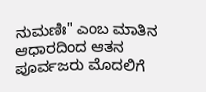ನುಮಣಿಃ" ಎಂಬ ಮಾತಿನ ಆಧಾರದಿಂದ ಆತನ ಪೂರ್ವಜರು ಮೊದಲಿಗೆ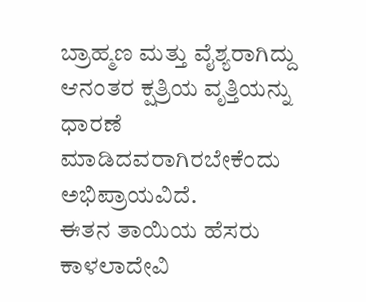ಬ್ರಾಹ್ಮಣ ಮತ್ತು ವೈಶ್ಯರಾಗಿದ್ದು ಆನಂತರ ಕ್ಷತ್ರಿಯ ವೃತ್ತಿಯನ್ನು ಧಾರಣೆ ಮಾಡಿದವರಾಗಿರಬೇಕೆಂದು ಅಭಿಪ್ರಾಯವಿದೆ.
ಈತನ ತಾಯಿಯ ಹೆಸರು ಕಾಳಲಾದೇವಿ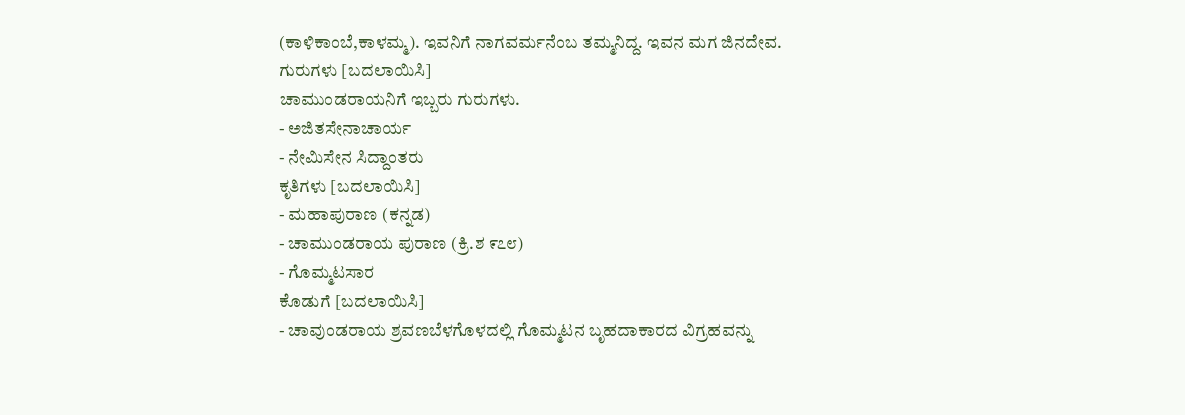(ಕಾಳಿಕಾಂಬೆ,ಕಾಳಮ್ಮ). ಇವನಿಗೆ ನಾಗವರ್ಮನೆಂಬ ತಮ್ಮನಿದ್ದ. ಇವನ ಮಗ ಜಿನದೇವ.
ಗುರುಗಳು [ಬದಲಾಯಿಸಿ]
ಚಾಮುಂಡರಾಯನಿಗೆ ಇಬ್ಬರು ಗುರುಗಳು.
- ಅಜಿತಸೇನಾಚಾರ್ಯ
- ನೇಮಿಸೇನ ಸಿದ್ದಾಂತರು
ಕೃತಿಗಳು [ಬದಲಾಯಿಸಿ]
- ಮಹಾಪುರಾಣ (ಕನ್ನಡ)
- ಚಾಮುಂಡರಾಯ ಪುರಾಣ (ಕ್ರಿ.ಶ ೯೭೮)
- ಗೊಮ್ಮಟಸಾರ
ಕೊಡುಗೆ [ಬದಲಾಯಿಸಿ]
- ಚಾವುಂಡರಾಯ ಶ್ರವಣಬೆಳಗೊಳದಲ್ಲಿ ಗೊಮ್ಮಟನ ಬೃಹದಾಕಾರದ ವಿಗ್ರಹವನ್ನು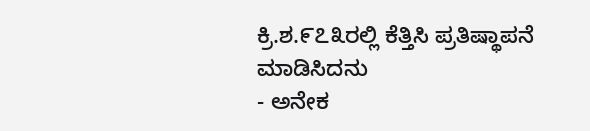ಕ್ರಿ.ಶ.೯೭೩ರಲ್ಲಿ ಕೆತ್ತಿಸಿ ಪ್ರತಿಷ್ಥಾಪನೆ ಮಾಡಿಸಿದನು
- ಅನೇಕ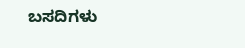ಬಸದಿಗಳು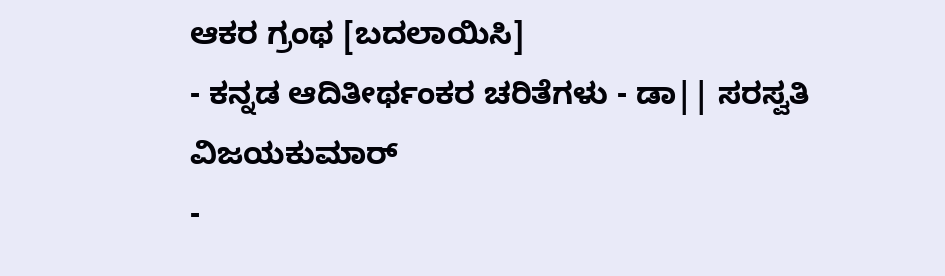ಆಕರ ಗ್ರಂಥ [ಬದಲಾಯಿಸಿ]
- ಕನ್ನಡ ಆದಿತೀರ್ಥಂಕರ ಚರಿತೆಗಳು - ಡಾ|| ಸರಸ್ವತಿ ವಿಜಯಕುಮಾರ್
-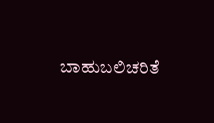ಬಾಹುಬಲಿಚರಿತೆ